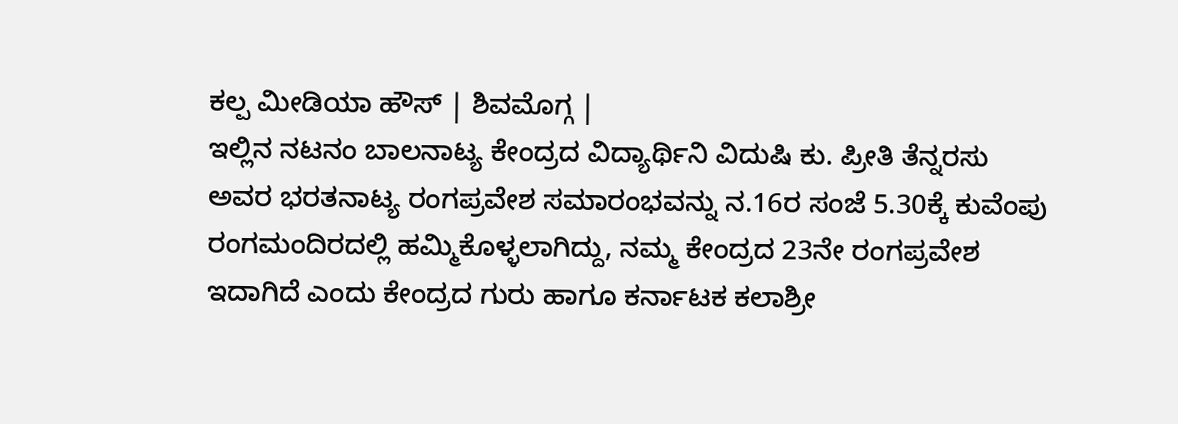ಕಲ್ಪ ಮೀಡಿಯಾ ಹೌಸ್ | ಶಿವಮೊಗ್ಗ |
ಇಲ್ಲಿನ ನಟನಂ ಬಾಲನಾಟ್ಯ ಕೇಂದ್ರದ ವಿದ್ಯಾರ್ಥಿನಿ ವಿದುಷಿ ಕು. ಪ್ರೀತಿ ತೆನ್ನರಸು ಅವರ ಭರತನಾಟ್ಯ ರಂಗಪ್ರವೇಶ ಸಮಾರಂಭವನ್ನು ನ.16ರ ಸಂಜೆ 5.30ಕ್ಕೆ ಕುವೆಂಪು ರಂಗಮಂದಿರದಲ್ಲಿ ಹಮ್ಮಿಕೊಳ್ಳಲಾಗಿದ್ದು, ನಮ್ಮ ಕೇಂದ್ರದ 23ನೇ ರಂಗಪ್ರವೇಶ ಇದಾಗಿದೆ ಎಂದು ಕೇಂದ್ರದ ಗುರು ಹಾಗೂ ಕರ್ನಾಟಕ ಕಲಾಶ್ರೀ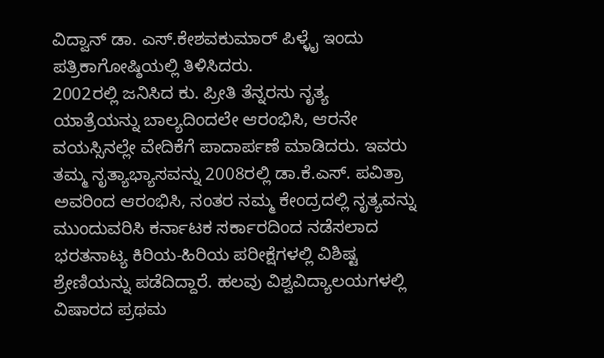ವಿದ್ವಾನ್ ಡಾ. ಎಸ್.ಕೇಶವಕುಮಾರ್ ಪಿಳ್ಳೈ ಇಂದು ಪತ್ರಿಕಾಗೋಷ್ಠಿಯಲ್ಲಿ ತಿಳಿಸಿದರು.
2002ರಲ್ಲಿ ಜನಿಸಿದ ಕು. ಪ್ರೀತಿ ತೆನ್ನರಸು ನೃತ್ಯ ಯಾತ್ರೆಯನ್ನು ಬಾಲ್ಯದಿಂದಲೇ ಆರಂಭಿಸಿ, ಆರನೇ ವಯಸ್ಸಿನಲ್ಲೇ ವೇದಿಕೆಗೆ ಪಾದಾರ್ಪಣೆ ಮಾಡಿದರು. ಇವರು ತಮ್ಮ ನೃತ್ಯಾಭ್ಯಾಸವನ್ನು 2008ರಲ್ಲಿ ಡಾ.ಕೆ.ಎಸ್. ಪವಿತ್ರಾ ಅವರಿಂದ ಆರಂಭಿಸಿ, ನಂತರ ನಮ್ಮ ಕೇಂದ್ರದಲ್ಲಿ ನೃತ್ಯವನ್ನು ಮುಂದುವರಿಸಿ ಕರ್ನಾಟಕ ಸರ್ಕಾರದಿಂದ ನಡೆಸಲಾದ ಭರತನಾಟ್ಯ ಕಿರಿಯ-ಹಿರಿಯ ಪರೀಕ್ಷೆಗಳಲ್ಲಿ ವಿಶಿಷ್ಟ ಶ್ರೇಣಿಯನ್ನು ಪಡೆದಿದ್ದಾರೆ. ಹಲವು ವಿಶ್ವವಿದ್ಯಾಲಯಗಳಲ್ಲಿ ವಿಷಾರದ ಪ್ರಥಮ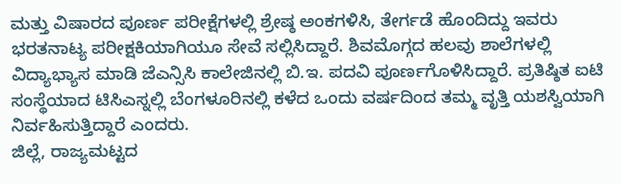ಮತ್ತು ವಿಷಾರದ ಪೂರ್ಣ ಪರೀಕ್ಷೆಗಳಲ್ಲಿ ಶ್ರೇಷ್ಠ ಅಂಕಗಳಿಸಿ, ತೇರ್ಗಡೆ ಹೊಂದಿದ್ದು ಇವರು ಭರತನಾಟ್ಯ ಪರೀಕ್ಷಕಿಯಾಗಿಯೂ ಸೇವೆ ಸಲ್ಲಿಸಿದ್ದಾರೆ. ಶಿವಮೊಗ್ಗದ ಹಲವು ಶಾಲೆಗಳಲ್ಲಿ ವಿದ್ಯಾಭ್ಯಾಸ ಮಾಡಿ ಜೆಎನ್ಸಿಸಿ ಕಾಲೇಜಿನಲ್ಲಿ ಬಿ.ಇ. ಪದವಿ ಪೂರ್ಣಗೊಳಿಸಿದ್ದಾರೆ. ಪ್ರತಿಷ್ಠಿತ ಐಟಿ ಸಂಸ್ಥೆಯಾದ ಟಿಸಿಎಸ್ನಲ್ಲಿ ಬೆಂಗಳೂರಿನಲ್ಲಿ ಕಳೆದ ಒಂದು ವರ್ಷದಿಂದ ತಮ್ಮ ವೃತ್ತಿ ಯಶಸ್ವಿಯಾಗಿ ನಿರ್ವಹಿಸುತ್ತಿದ್ದಾರೆ ಎಂದರು.
ಜಿಲ್ಲೆ, ರಾಜ್ಯಮಟ್ಟದ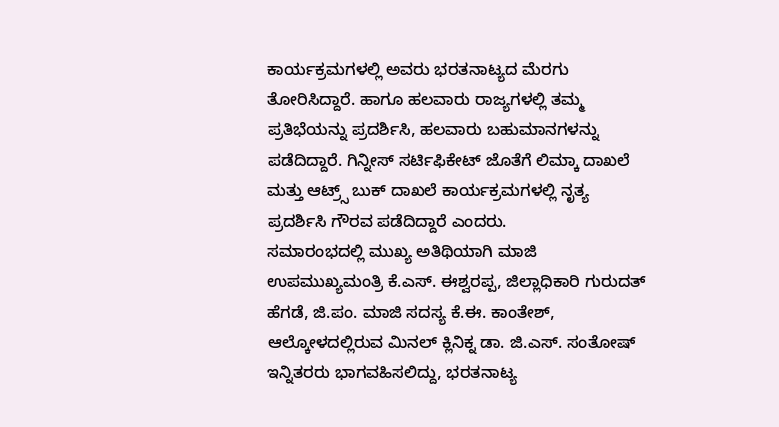ಕಾರ್ಯಕ್ರಮಗಳಲ್ಲಿ ಅವರು ಭರತನಾಟ್ಯದ ಮೆರಗು ತೋರಿಸಿದ್ದಾರೆ. ಹಾಗೂ ಹಲವಾರು ರಾಜ್ಯಗಳಲ್ಲಿ ತಮ್ಮ ಪ್ರತಿಭೆಯನ್ನು ಪ್ರದರ್ಶಿಸಿ, ಹಲವಾರು ಬಹುಮಾನಗಳನ್ನು ಪಡೆದಿದ್ದಾರೆ. ಗಿನ್ನೀಸ್ ಸರ್ಟಿಫಿಕೇಟ್ ಜೊತೆಗೆ ಲಿಮ್ಕಾ ದಾಖಲೆ ಮತ್ತು ಆಟ್ರ್ಸ್ ಬುಕ್ ದಾಖಲೆ ಕಾರ್ಯಕ್ರಮಗಳಲ್ಲಿ ನೃತ್ಯ ಪ್ರದರ್ಶಿಸಿ ಗೌರವ ಪಡೆದಿದ್ದಾರೆ ಎಂದರು.
ಸಮಾರಂಭದಲ್ಲಿ ಮುಖ್ಯ ಅತಿಥಿಯಾಗಿ ಮಾಜಿ ಉಪಮುಖ್ಯಮಂತ್ರಿ ಕೆ.ಎಸ್. ಈಶ್ವರಪ್ಪ, ಜಿಲ್ಲಾಧಿಕಾರಿ ಗುರುದತ್ ಹೆಗಡೆ, ಜಿ.ಪಂ. ಮಾಜಿ ಸದಸ್ಯ ಕೆ.ಈ. ಕಾಂತೇಶ್, ಆಲ್ಕೋಳದಲ್ಲಿರುವ ಮಿನಲ್ ಕ್ಲಿನಿಕ್ನ ಡಾ. ಜಿ.ಎಸ್. ಸಂತೋಷ್ ಇನ್ನಿತರರು ಭಾಗವಹಿಸಲಿದ್ದು, ಭರತನಾಟ್ಯ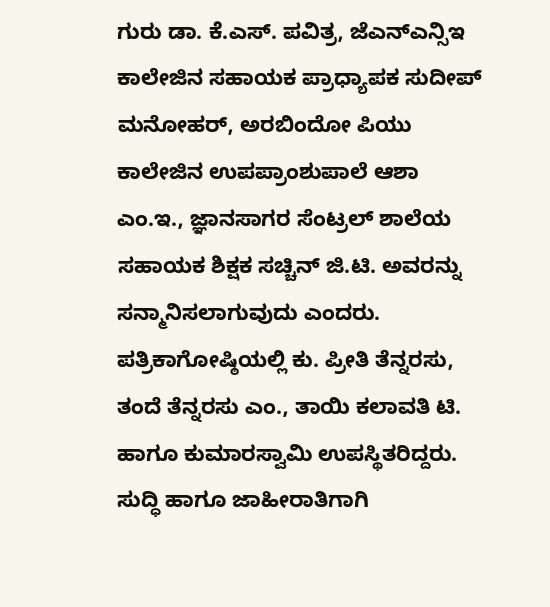ಗುರು ಡಾ. ಕೆ.ಎಸ್. ಪವಿತ್ರ, ಜೆಎನ್ಎನ್ಸಿಇ ಕಾಲೇಜಿನ ಸಹಾಯಕ ಪ್ರಾಧ್ಯಾಪಕ ಸುದೀಪ್ ಮನೋಹರ್, ಅರಬಿಂದೋ ಪಿಯು ಕಾಲೇಜಿನ ಉಪಪ್ರಾಂಶುಪಾಲೆ ಆಶಾ ಎಂ.ಇ., ಜ್ಞಾನಸಾಗರ ಸೆಂಟ್ರಲ್ ಶಾಲೆಯ ಸಹಾಯಕ ಶಿಕ್ಷಕ ಸಚ್ಚಿನ್ ಜಿ.ಟಿ. ಅವರನ್ನು ಸನ್ಮಾನಿಸಲಾಗುವುದು ಎಂದರು.
ಪತ್ರಿಕಾಗೋಷ್ಠಿಯಲ್ಲಿ ಕು. ಪ್ರೀತಿ ತೆನ್ನರಸು, ತಂದೆ ತೆನ್ನರಸು ಎಂ., ತಾಯಿ ಕಲಾವತಿ ಟಿ. ಹಾಗೂ ಕುಮಾರಸ್ವಾಮಿ ಉಪಸ್ಥಿತರಿದ್ದರು.
ಸುದ್ಧಿ ಹಾಗೂ ಜಾಹೀರಾತಿಗಾಗಿ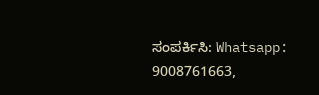ಸಂಪರ್ಕಿಸಿ: Whatsapp: 9008761663,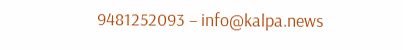9481252093 – info@kalpa.news